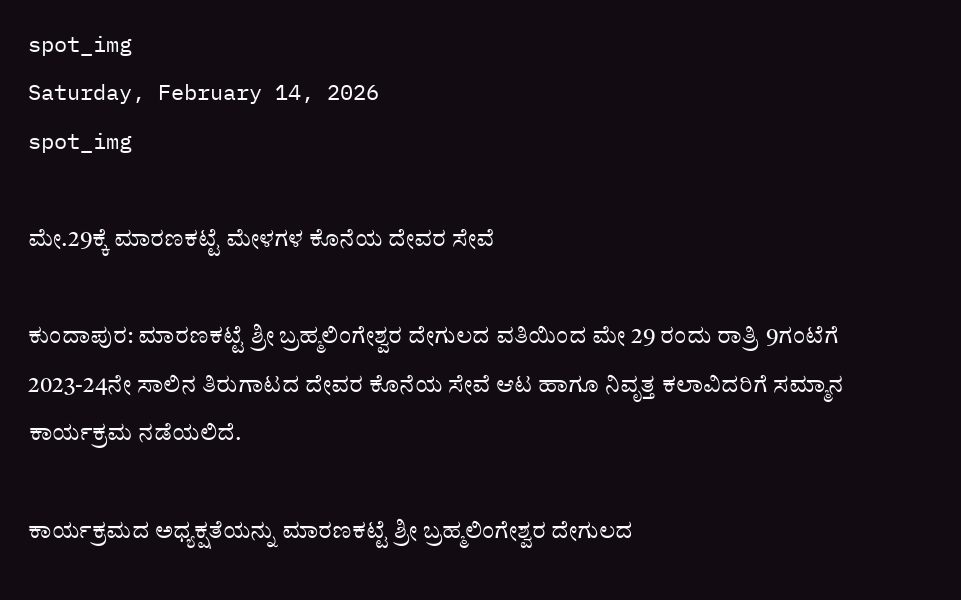spot_img
Saturday, February 14, 2026
spot_img

ಮೇ.29ಕ್ಕೆ ಮಾರಣಕಟ್ಟೆ ಮೇಳಗಳ ಕೊನೆಯ ದೇವರ ಸೇವೆ

ಕುಂದಾಪುರ: ಮಾರಣಕಟ್ಟೆ ಶ್ರೀ ಬ್ರಹ್ಮಲಿಂಗೇಶ್ವರ ದೇಗುಲದ ವತಿಯಿಂದ ಮೇ 29 ರಂದು ರಾತ್ರಿ 9ಗಂಟೆಗೆ 2023-24ನೇ ಸಾಲಿನ ತಿರುಗಾಟದ ದೇವರ ಕೊನೆಯ ಸೇವೆ ಆಟ ಹಾಗೂ ನಿವೃತ್ತ ಕಲಾವಿದರಿಗೆ ಸಮ್ಮಾನ ಕಾರ್ಯಕ್ರಮ ನಡೆಯಲಿದೆ.

ಕಾರ್ಯಕ್ರಮದ ಅಧ್ಯಕ್ಷತೆಯನ್ನು ಮಾರಣಕಟ್ಟೆ ಶ್ರೀ ಬ್ರಹ್ಮಲಿಂಗೇಶ್ವರ ದೇಗುಲದ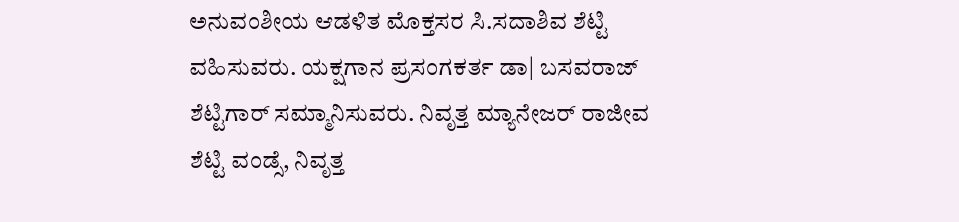ಅನುವಂಶೀಯ ಆಡಳಿತ ಮೊಕ್ತಸರ ಸಿ.ಸದಾಶಿವ ಶೆಟ್ಟಿ ವಹಿಸುವರು. ಯಕ್ಷಗಾನ ಪ್ರಸಂಗಕರ್ತ ಡಾ| ಬಸವರಾಜ್ ಶೆಟ್ಟಿಗಾರ್ ಸಮ್ಮಾನಿಸುವರು. ನಿವೃತ್ತ ಮ್ಯಾನೇಜರ್ ರಾಜೀವ ಶೆಟ್ಟಿ ವಂಡ್ಸೆ, ನಿವೃತ್ತ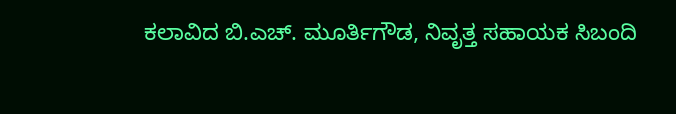ಕಲಾವಿದ ಬಿ.ಎಚ್. ಮೂರ್ತಿಗೌಡ, ನಿವೃತ್ತ ಸಹಾಯಕ ಸಿಬಂದಿ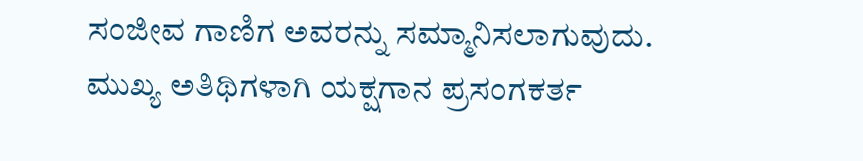ಸಂಜೀವ ಗಾಣಿಗ ಅವರನ್ನು ಸಮ್ಮಾನಿಸಲಾಗುವುದು. ಮುಖ್ಯ ಅತಿಥಿಗಳಾಗಿ ಯಕ್ಷಗಾನ ಪ್ರಸಂಗಕರ್ತ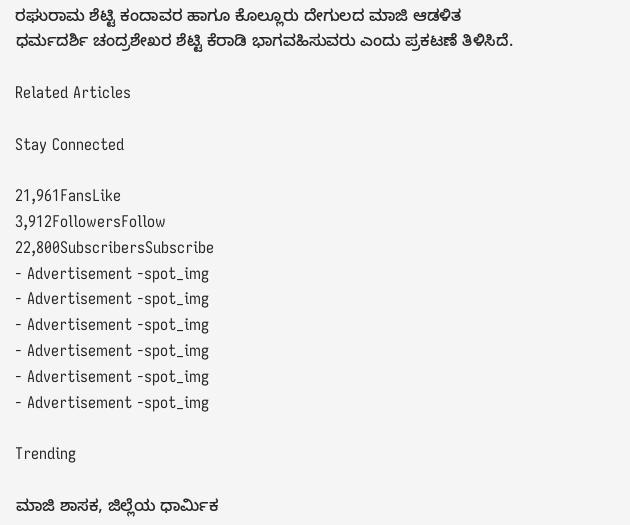ರಘುರಾಮ ಶೆಟ್ಟಿ ಕಂದಾವರ ಹಾಗೂ ಕೊಲ್ಲೂರು ದೇಗುಲದ ಮಾಜಿ ಆಡಳಿತ ಧರ್ಮದರ್ಶಿ ಚಂದ್ರಶೇಖರ ಶೆಟ್ಟಿ ಕೆರಾಡಿ ಭಾಗವಹಿಸುವರು ಎಂದು ಪ್ರಕಟಣೆ ತಿಳಿಸಿದೆ.

Related Articles

Stay Connected

21,961FansLike
3,912FollowersFollow
22,800SubscribersSubscribe
- Advertisement -spot_img
- Advertisement -spot_img
- Advertisement -spot_img
- Advertisement -spot_img
- Advertisement -spot_img
- Advertisement -spot_img

Trending

ಮಾಜಿ ಶಾಸಕ, ಜಿಲ್ಲೆಯ ಧಾರ್ಮಿಕ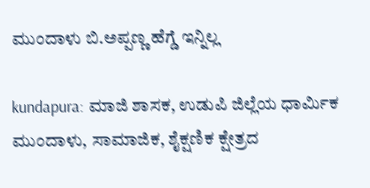ಮುಂದಾಳು ಬಿ.ಅಪ್ಪಣ್ಣ ಹೆಗ್ಡೆ ಇನ್ನಿಲ್ಲ

kundapura: ಮಾಜಿ ಶಾಸಕ, ಉಡುಪಿ ಜಿಲ್ಲೆಯ ಧಾರ್ಮಿಕ ಮುಂದಾಳು, ಸಾಮಾಜಿಕ, ಶೈಕ್ಷಣಿಕ ಕ್ಷೇತ್ರದ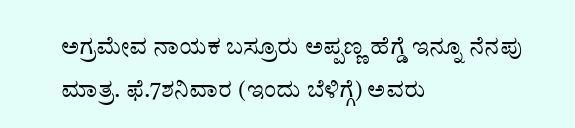ಅಗ್ರಮೇವ ನಾಯಕ ಬಸ್ರೂರು ಅಪ್ಪಣ್ಣ ಹೆಗ್ಡೆ ಇನ್ನೂ ನೆನಪು ಮಾತ್ರ. ಫೆ.7ಶನಿವಾರ (ಇಂದು ಬೆಳಿಗ್ಗೆ) ಅವರು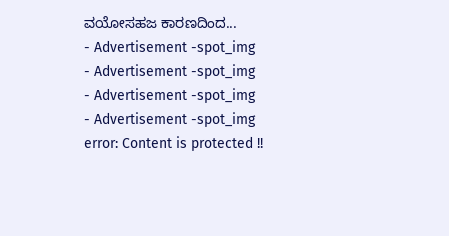ವಯೋಸಹಜ ಕಾರಣದಿಂದ...
- Advertisement -spot_img
- Advertisement -spot_img
- Advertisement -spot_img
- Advertisement -spot_img
error: Content is protected !!